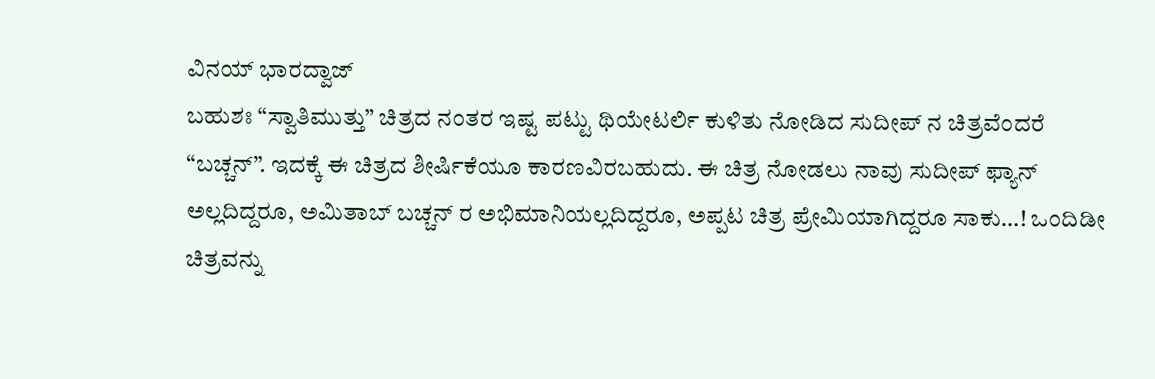ವಿನಯ್ ಭಾರದ್ವಾಜ್
ಬಹುಶಃ “ಸ್ವಾತಿಮುತ್ತು” ಚಿತ್ರದ ನಂತರ ಇಷ್ಟ ಪಟ್ಟು ಥಿಯೇಟರ್ಲಿ ಕುಳಿತು ನೋಡಿದ ಸುದೀಪ್ ನ ಚಿತ್ರವೆಂದರೆ “ಬಚ್ಚನ್”. ಇದಕ್ಕೆ ಈ ಚಿತ್ರದ ಶೀರ್ಷಿಕೆಯೂ ಕಾರಣವಿರಬಹುದು. ಈ ಚಿತ್ರ ನೋಡಲು ನಾವು ಸುದೀಪ್ ಫ್ಯಾನ್ ಅಲ್ಲದಿದ್ದರೂ, ಅಮಿತಾಬ್ ಬಚ್ಚನ್ ರ ಅಭಿಮಾನಿಯಲ್ಲದಿದ್ದರೂ, ಅಪ್ಪಟ ಚಿತ್ರ ಪ್ರೇಮಿಯಾಗಿದ್ದರೂ ಸಾಕು…! ಒಂದಿಡೀ ಚಿತ್ರವನ್ನು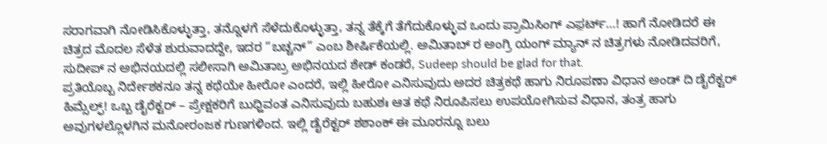ಸರಾಗವಾಗಿ ನೋಡಿಸಿಕೊಳ್ಳುತ್ತಾ, ತನ್ನೊಳಗೆ ಸೆಳೆದುಕೊಳ್ಳುತ್ತಾ, ತನ್ನ ತೆಕ್ಕೆಗೆ ತೆಗೆದುಕೊಳ್ಳುವ ಒಂದು ಪ್ರಾಮಿಸಿಂಗ್ ಎಫ಼ರ್ಟ್…! ಹಾಗೆ ನೋಡಿದರೆ ಈ ಚಿತ್ರದ ಮೊದಲ ಸೆಳೆತ ಶುರುವಾದದ್ದೇ, ಇದರ “ಬಚ್ಚನ್” ಎಂಬ ಶೀರ್ಷಿಕೆಯಲ್ಲಿ. ಅಮಿತಾಬ್ ರ ಅಂಗ್ರಿ ಯಂಗ್ ಮ್ಯಾನ್ ನ ಚಿತ್ರಗಳು ನೋಡಿದವರಿಗೆ, ಸುದೀಪ್ ನ ಅಭಿನಯದಲ್ಲಿ ಸಲೀಸಾಗಿ ಅಮಿತಾಬ್ರ ಅಭಿನಯದ ಶೇಡ್ ಕಂಡರೆ, Sudeep should be glad for that.
ಪ್ರತಿಯೊಬ್ಬ ನಿರ್ದೇಶಕನೂ ತನ್ನ ಕಥೆಯೇ ಹೀರೋ ಎಂದರೆ, ಇಲ್ಲಿ ಹೀರೋ ಎನಿಸುವುದು ಅದರ ಚಿತ್ರಕಥೆ ಹಾಗು ನಿರೂಪಣಾ ವಿಧಾನ ಅಂಡ್ ದಿ ಡೈರೆಕ್ಟರ್ ಹಿಮ್ಸೆಲ್ಫ್! ಒಬ್ಬ ಡೈರೆಕ್ಟರ್ – ಪ್ರೇಕ್ಷಕರಿಗೆ ಬುಧ್ಹಿವಂತ ಎನಿಸುವುದು ಬಹುಶಃ ಆತ ಕಥೆ ನಿರೂಪಿಸಲು ಉಪಯೋಗಿಸುವ ವಿಧಾನ, ತಂತ್ರ ಹಾಗು ಅವುಗಳಲ್ಲೊಳಗಿನ ಮನೋರಂಜಕ ಗುಣಗಳಿಂದ. ಇಲ್ಲಿ ಡೈರೆಕ್ಟರ್ ಶಶಾಂಕ್ ಈ ಮೂರನ್ನೂ ಬಲು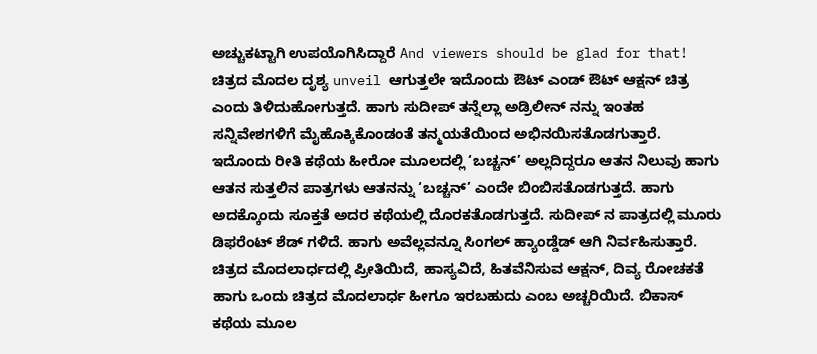ಅಚ್ಚುಕಟ್ಟಾಗಿ ಉಪಯೊಗಿಸಿದ್ದಾರೆ And viewers should be glad for that!
ಚಿತ್ರದ ಮೊದಲ ದೃಶ್ಯ unveil ಆಗುತ್ತಲೇ ಇದೊಂದು ಔಟ್ ಎಂಡ್ ಔಟ್ ಆಕ್ಷನ್ ಚಿತ್ರ ಎಂದು ತಿಳಿದುಹೋಗುತ್ತದೆ. ಹಾಗು ಸುದೀಪ್ ತನ್ನೆಲ್ಲಾ ಅಡ್ರಿಲೀನ್ ನನ್ನು ಇಂತಹ ಸನ್ನಿವೇಶಗಳಿಗೆ ಮೈಹೊಕ್ಕಿಕೊಂಡಂತೆ ತನ್ಮಯತೆಯಿಂದ ಅಭಿನಯಿಸತೊಡಗುತ್ತಾರೆ. ಇದೊಂದು ರೀತಿ ಕಥೆಯ ಹೀರೋ ಮೂಲದಲ್ಲಿ ‘ಬಚ್ಚನ್’ ಅಲ್ಲದಿದ್ದರೂ ಆತನ ನಿಲುವು ಹಾಗು ಆತನ ಸುತ್ತಲಿನ ಪಾತ್ರಗಳು ಆತನನ್ನು ‘ಬಚ್ಚನ್’ ಎಂದೇ ಬಿಂಬಿಸತೊಡಗುತ್ತದೆ. ಹಾಗು ಅದಕ್ಕೊಂದು ಸೂಕ್ತತೆ ಅದರ ಕಥೆಯಲ್ಲಿ ದೊರಕತೊಡಗುತ್ತದೆ. ಸುದೀಪ್ ನ ಪಾತ್ರದಲ್ಲಿ ಮೂರು ಡಿಫರೆಂಟ್ ಶೆಡ್ ಗಳಿದೆ. ಹಾಗು ಅವೆಲ್ಲವನ್ನೂ ಸಿಂಗಲ್ ಹ್ಯಾಂಡ್ಡೆಡ್ ಆಗಿ ನಿರ್ವಹಿಸುತ್ತಾರೆ. ಚಿತ್ರದ ಮೊದಲಾರ್ಧದಲ್ಲಿ ಪ್ರೀತಿಯಿದೆ, ಹಾಸ್ಯವಿದೆ, ಹಿತವೆನಿಸುವ ಆಕ್ಷನ್, ದಿವ್ಯ ರೋಚಕತೆ ಹಾಗು ಒಂದು ಚಿತ್ರದ ಮೊದಲಾರ್ಧ ಹೀಗೂ ಇರಬಹುದು ಎಂಬ ಅಚ್ಚರಿಯಿದೆ. ಬಿಕಾಸ್ ಕಥೆಯ ಮೂಲ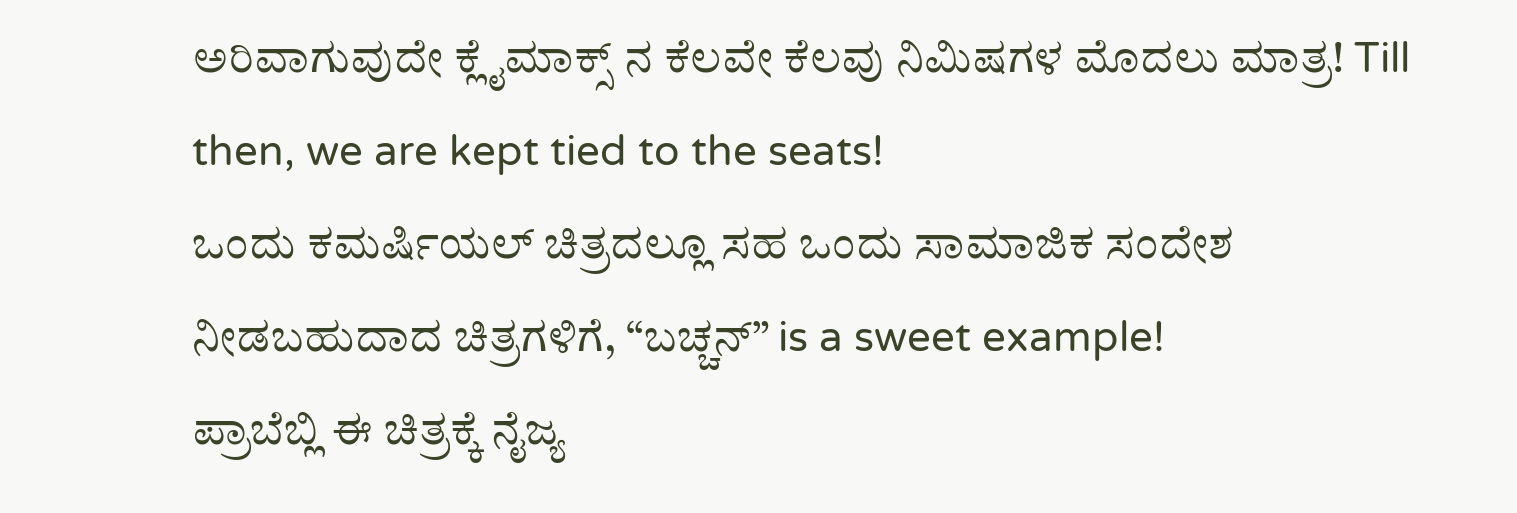ಅರಿವಾಗುವುದೇ ಕ್ಲೈಮಾಕ್ಸ್ ನ ಕೆಲವೇ ಕೆಲವು ನಿಮಿಷಗಳ ಮೊದಲು ಮಾತ್ರ! Till then, we are kept tied to the seats!
ಒಂದು ಕಮರ್ಷಿಯಲ್ ಚಿತ್ರದಲ್ಲೂ ಸಹ ಒಂದು ಸಾಮಾಜಿಕ ಸಂದೇಶ ನೀಡಬಹುದಾದ ಚಿತ್ರಗಳಿಗೆ, “ಬಚ್ಚನ್” is a sweet example!
ಪ್ರಾಬೆಬ್ಲಿ ಈ ಚಿತ್ರಕ್ಕೆ ನೈಜ್ಯ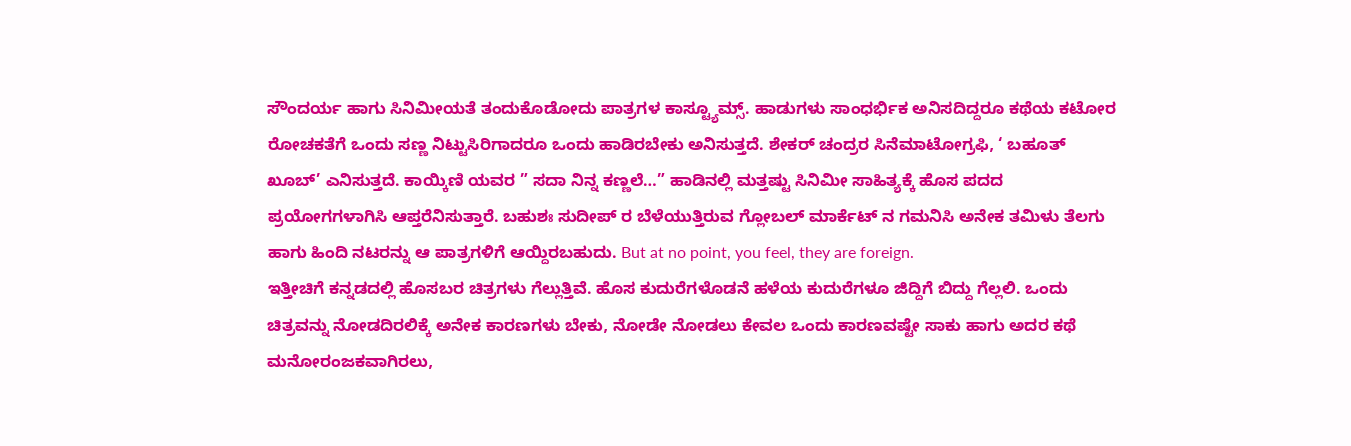ಸೌಂದರ್ಯ ಹಾಗು ಸಿನಿಮೀಯತೆ ತಂದುಕೊಡೋದು ಪಾತ್ರಗಳ ಕಾಸ್ಟ್ಯೂಮ್ಸ್. ಹಾಡುಗಳು ಸಾಂಧರ್ಭಿಕ ಅನಿಸದಿದ್ದರೂ ಕಥೆಯ ಕಟೋರ ರೋಚಕತೆಗೆ ಒಂದು ಸಣ್ಣ ನಿಟ್ಟುಸಿರಿಗಾದರೂ ಒಂದು ಹಾಡಿರಬೇಕು ಅನಿಸುತ್ತದೆ. ಶೇಕರ್ ಚಂದ್ರರ ಸಿನೆಮಾಟೋಗ್ರಫಿ, ‘ ಬಹೂತ್ ಖೂಬ್’ ಎನಿಸುತ್ತದೆ. ಕಾಯ್ಕಿಣಿ ಯವರ ” ಸದಾ ನಿನ್ನ ಕಣ್ಣಲೆ…” ಹಾಡಿನಲ್ಲಿ ಮತ್ತಷ್ಟು ಸಿನಿಮೀ ಸಾಹಿತ್ಯಕ್ಕೆ ಹೊಸ ಪದದ ಪ್ರಯೋಗಗಳಾಗಿಸಿ ಆಪ್ತರೆನಿಸುತ್ತಾರೆ. ಬಹುಶಃ ಸುದೀಪ್ ರ ಬೆಳೆಯುತ್ತಿರುವ ಗ್ಲೋಬಲ್ ಮಾರ್ಕೆಟ್ ನ ಗಮನಿಸಿ ಅನೇಕ ತಮಿಳು ತೆಲಗು ಹಾಗು ಹಿಂದಿ ನಟರನ್ನು ಆ ಪಾತ್ರಗಳಿಗೆ ಆಯ್ದಿರಬಹುದು. But at no point, you feel, they are foreign.
ಇತ್ತೀಚಿಗೆ ಕನ್ನಡದಲ್ಲಿ ಹೊಸಬರ ಚಿತ್ರಗಳು ಗೆಲ್ಲುತ್ತಿವೆ. ಹೊಸ ಕುದುರೆಗಳೊಡನೆ ಹಳೆಯ ಕುದುರೆಗಳೂ ಜಿದ್ದಿಗೆ ಬಿದ್ದು ಗೆಲ್ಲಲಿ. ಒಂದು ಚಿತ್ರವನ್ನು ನೋಡದಿರಲಿಕ್ಕೆ ಅನೇಕ ಕಾರಣಗಳು ಬೇಕು, ನೋಡೇ ನೋಡಲು ಕೇವಲ ಒಂದು ಕಾರಣವಷ್ಟೇ ಸಾಕು ಹಾಗು ಅದರ ಕಥೆ ಮನೋರಂಜಕವಾಗಿರಲು,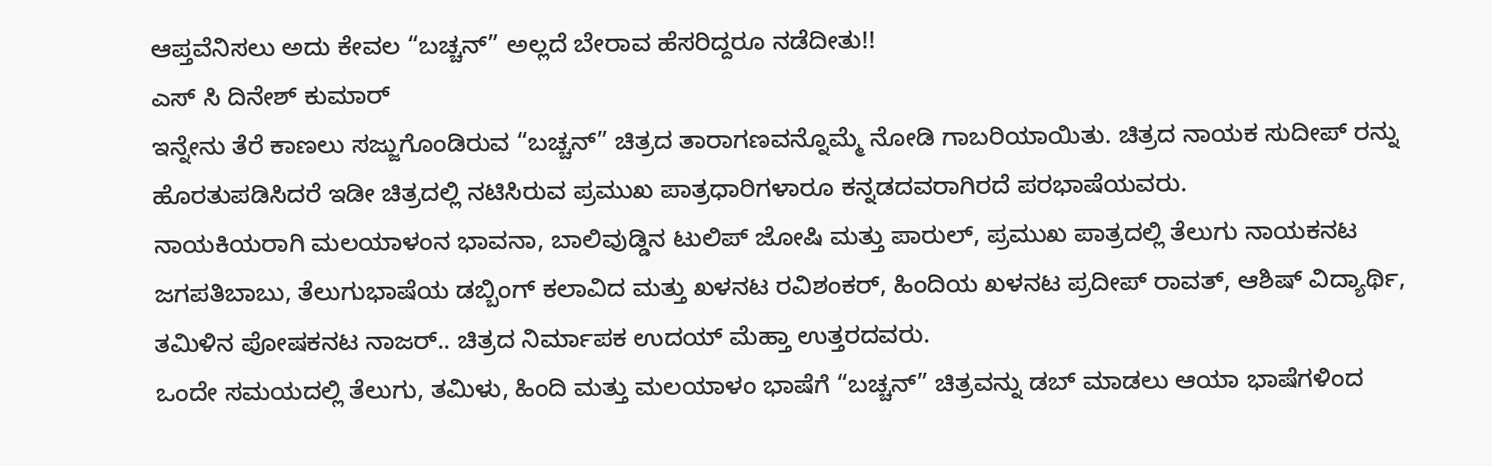ಆಪ್ತವೆನಿಸಲು ಅದು ಕೇವಲ “ಬಚ್ಚನ್” ಅಲ್ಲದೆ ಬೇರಾವ ಹೆಸರಿದ್ದರೂ ನಡೆದೀತು!!
ಎಸ್ ಸಿ ದಿನೇಶ್ ಕುಮಾರ್
ಇನ್ನೇನು ತೆರೆ ಕಾಣಲು ಸಜ್ಜುಗೊಂಡಿರುವ “ಬಚ್ಚನ್” ಚಿತ್ರದ ತಾರಾಗಣವನ್ನೊಮ್ಮೆ ನೋಡಿ ಗಾಬರಿಯಾಯಿತು. ಚಿತ್ರದ ನಾಯಕ ಸುದೀಪ್ ರನ್ನು ಹೊರತುಪಡಿಸಿದರೆ ಇಡೀ ಚಿತ್ರದಲ್ಲಿ ನಟಿಸಿರುವ ಪ್ರಮುಖ ಪಾತ್ರಧಾರಿಗಳಾರೂ ಕನ್ನಡದವರಾಗಿರದೆ ಪರಭಾಷೆಯವರು.
ನಾಯಕಿಯರಾಗಿ ಮಲಯಾಳಂನ ಭಾವನಾ, ಬಾಲಿವುಡ್ಡಿನ ಟುಲಿಪ್ ಜೋಷಿ ಮತ್ತು ಪಾರುಲ್, ಪ್ರಮುಖ ಪಾತ್ರದಲ್ಲಿ ತೆಲುಗು ನಾಯಕನಟ ಜಗಪತಿಬಾಬು, ತೆಲುಗುಭಾಷೆಯ ಡಬ್ಬಿಂಗ್ ಕಲಾವಿದ ಮತ್ತು ಖಳನಟ ರವಿಶಂಕರ್, ಹಿಂದಿಯ ಖಳನಟ ಪ್ರದೀಪ್ ರಾವತ್, ಆಶಿಷ್ ವಿದ್ಯಾರ್ಥಿ, ತಮಿಳಿನ ಪೋಷಕನಟ ನಾಜರ್.. ಚಿತ್ರದ ನಿರ್ಮಾಪಕ ಉದಯ್ ಮೆಹ್ತಾ ಉತ್ತರದವರು.
ಒಂದೇ ಸಮಯದಲ್ಲಿ ತೆಲುಗು, ತಮಿಳು, ಹಿಂದಿ ಮತ್ತು ಮಲಯಾಳಂ ಭಾಷೆಗೆ “ಬಚ್ಚನ್” ಚಿತ್ರವನ್ನು ಡಬ್ ಮಾಡಲು ಆಯಾ ಭಾಷೆಗಳಿಂದ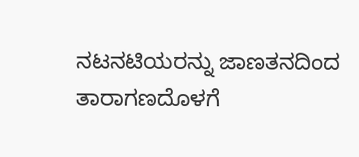ನಟನಟಿಯರನ್ನು ಜಾಣತನದಿಂದ ತಾರಾಗಣದೊಳಗೆ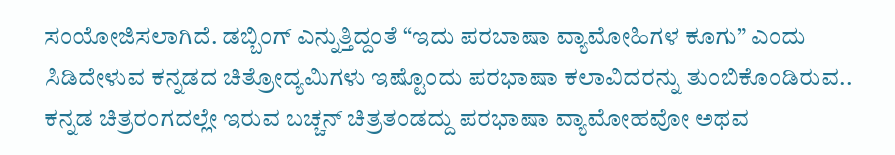ಸಂಯೋಜಿಸಲಾಗಿದೆ. ಡಬ್ಬಿಂಗ್ ಎನ್ನುತ್ತಿದ್ದಂತೆ “ಇದು ಪರಬಾಷಾ ವ್ಯಾಮೋಹಿಗಳ ಕೂಗು” ಎಂದು ಸಿಡಿದೇಳುವ ಕನ್ನಡದ ಚಿತ್ರೋದ್ಯಮಿಗಳು ಇಷ್ಟೊಂದು ಪರಭಾಷಾ ಕಲಾವಿದರನ್ನು ತುಂಬಿಕೊಂಡಿರುವ.. ಕನ್ನಡ ಚಿತ್ರರಂಗದಲ್ಲೇ ಇರುವ ಬಚ್ಚನ್ ಚಿತ್ರತಂಡದ್ದು ಪರಭಾಷಾ ವ್ಯಾಮೋಹವೋ ಅಥವ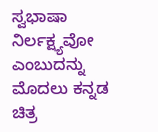ಸ್ವಭಾಷಾ ನಿರ್ಲಕ್ಷ್ಯವೋ ಎಂಬುದನ್ನು ಮೊದಲು ಕನ್ನಡ ಚಿತ್ರ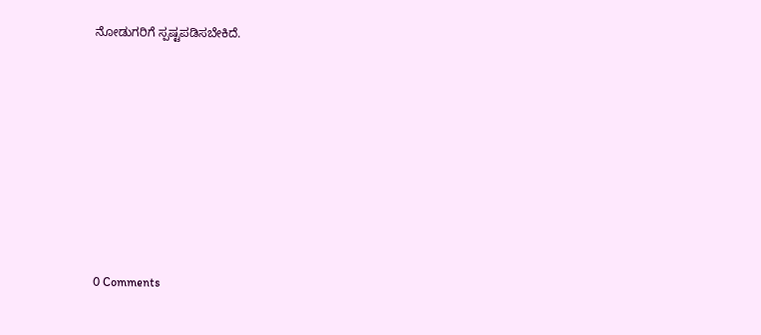ನೋಡುಗರಿಗೆ ಸ್ಪಷ್ಟಪಡಿಸಬೇಕಿದೆ.








0 Comments